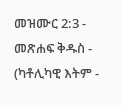መዝሙር 2:3 - መጽሐፍ ቅዱስ - (ካቶሊካዊ እትም -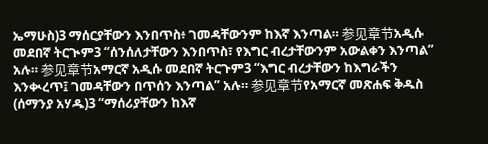ኤማሁስ)3 ማሰርያቸውን እንበጥስ፥ ገመዳቸውንም ከእኛ እንጣል። 参见章节አዲሱ መደበኛ ትርጒም3 “ሰንሰለታቸውን እንበጥስ፣ የእግር ብረታቸውንም አውልቀን እንጣል” አሉ። 参见章节አማርኛ አዲሱ መደበኛ ትርጉም3 “እግር ብረታቸውን ከእግራችን እንቊረጥ፤ ገመዳቸውን በጥሰን እንጣል” አሉ። 参见章节የአማርኛ መጽሐፍ ቅዱስ (ሰማንያ አሃዱ)3 “ማሰሪያቸውን ከእኛ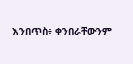እንበጥስ፥ ቀንበራቸውንም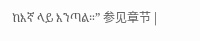ከእኛ ላይ እንጣል።” 参见章节 |